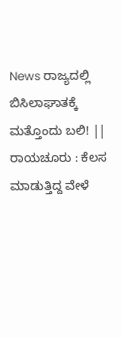News ರಾಜ್ಯದಲ್ಲಿ ಬಿಸಿಲಾಘಾತಕ್ಕೆ ಮತ್ತೊಂದು ಬಲಿ! || ರಾಯಚೂರು : ಕೆಲಸ ಮಾಡುತ್ತಿದ್ದ ವೇಳೆ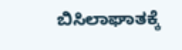ಬಿಸಿಲಾಘಾತಕ್ಕೆ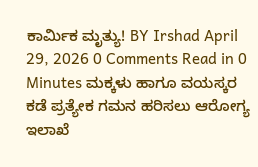ಕಾರ್ಮಿಕ ಮೃತ್ಯು! BY Irshad April 29, 2026 0 Comments Read in 0 Minutes ಮಕ್ಕಳು ಹಾಗೂ ವಯಸ್ಕರ ಕಡೆ ಪ್ರತ್ಯೇಕ ಗಮನ ಹರಿಸಲು ಆರೋಗ್ಯ ಇಲಾಖೆ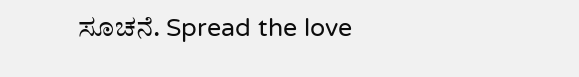ಸೂಚನೆ. Spread the love